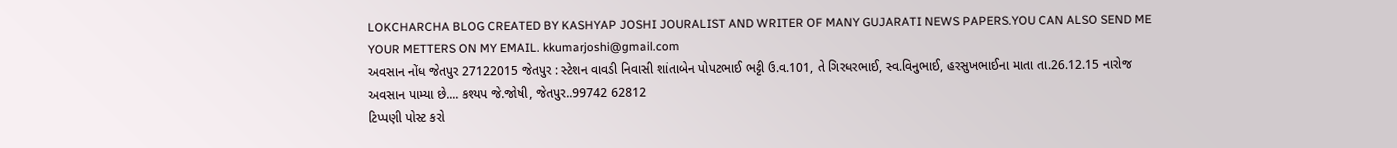LOKCHARCHA BLOG CREATED BY KASHYAP JOSHI JOURALIST AND WRITER OF MANY GUJARATI NEWS PAPERS.YOU CAN ALSO SEND ME YOUR METTERS ON MY EMAIL. kkumarjoshi@gmail.com
અવસાન નોંધ જેતપુર 27122015 જેતપુર : સ્ટેશન વાવડી નિવાસી શાંતાબેન પોપટભાઈ ભટ્ટી ઉ.વ.101, તે ગિરધરભાઈ, સ્વ.વિનુભાઈ, હરસુખભાઈના માતા તા.26.12.15 નારોજ અવસાન પામ્યા છે.... કશ્યપ જે.જોષી, જેતપુર..99742 62812
ટિપ્પણી પોસ્ટ કરો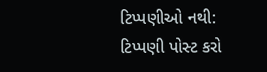ટિપ્પણીઓ નથી:
ટિપ્પણી પોસ્ટ કરો